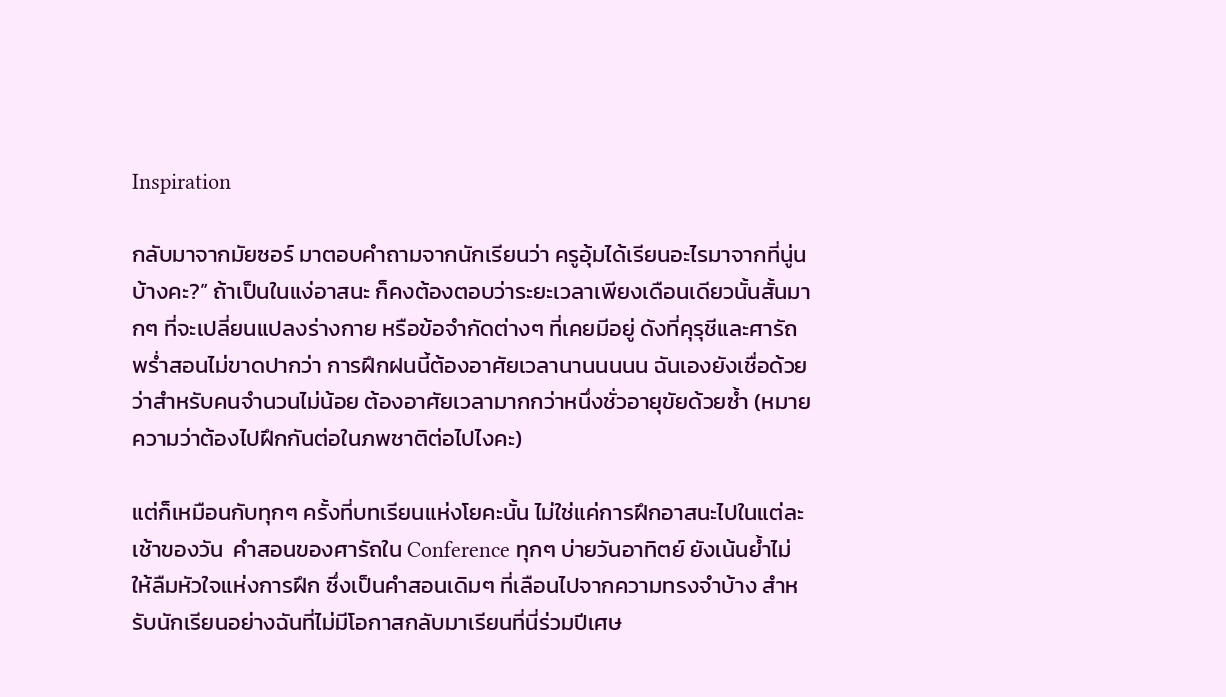Inspiration

กลับมาจากมัยซอร์ มาตอบคำถามจากนักเรียนว่า ครูอุ้มได้เรียนอะไรมาจากที่นู่นบ้างคะ?” ถ้าเป็นในแง่อาสนะ ก็คงต้องตอบว่าระยะเวลาเพียงเดือนเดียวนั้นสั้นมากๆ ที่จะเปลี่ยนแปลงร่างกาย หรือข้อจำกัดต่างๆ ที่เคยมีอยู่ ดังที่คุรุชีและศารัถพร่ำสอนไม่ขาดปากว่า การฝึกฝนนี้ต้องอาศัยเวลานานนนนน ฉันเองยังเชื่อด้วยว่าสำหรับคนจำนวนไม่น้อย ต้องอาศัยเวลามากกว่าหนึ่งชั่วอายุขัยด้วยซ้ำ (หมายความว่าต้องไปฝึกกันต่อในภพชาติต่อไปไงคะ)

แต่ก็เหมือนกับทุกๆ ครั้งที่บทเรียนแห่งโยคะนั้น ไม่ใช่แค่การฝึกอาสนะไปในแต่ละเช้าของวัน  คำสอนของศารัถใน Conference ทุกๆ บ่ายวันอาทิตย์ ยังเน้นย้ำไม่ให้ลืมหัวใจแห่งการฝึก ซึ่งเป็นคำสอนเดิมๆ ที่เลือนไปจากความทรงจำบ้าง สำหรับนักเรียนอย่างฉันที่ไม่มีโอกาสกลับมาเรียนที่นี่ร่วมปีเศษ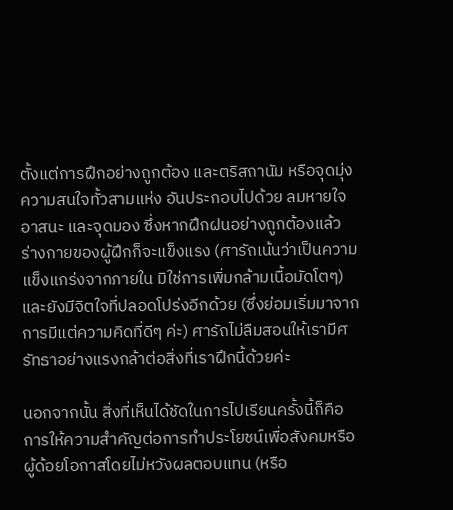ตั้งแต่การฝึกอย่างถูกต้อง และตริสถานัม หรือจุดมุ่งความสนใจทั้วสามแห่ง อันประกอบไปด้วย ลมหายใจ อาสนะ และจุดมอง ซึ่งหากฝึกฝนอย่างถูกต้องแล้ว ร่างกายของผู้ฝึกก็จะแข็งแรง (ศารัถเน้นว่าเป็นความแข็งแกร่งจากภายใน มิใช่การเพิ่มกล้ามเนื้อมัดโตๆ) และยังมีจิตใจที่ปลอดโปร่งอีกด้วย (ซึ่งย่อมเริ่มมาจากการมีแต่ความคิดที่ดีๆ ค่ะ) ศารัถไม่ลืมสอนให้เรามีศรัทธาอย่างแรงกล้าต่อสิ่งที่เราฝึกนี้ด้วยค่ะ

นอกจากนั้น สิ่งที่เห็นได้ชัดในการไปเรียนครั้งนี้ก็คือ การให้ความสำคัญต่อการทำประโยชน์เพื่อสังคมหรือผู้ด้อยโอกาสโดยไม่หวังผลตอบแทน (หรือ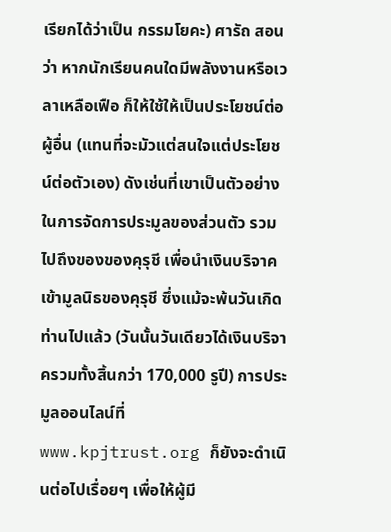เรียกได้ว่าเป็น กรรมโยคะ) ศารัถ สอนว่า หากนักเรียนคนใดมีพลังงานหรือเวลาเหลือเฟือ ก็ให้ใช้ให้เป็นประโยชน์ต่อผู้อื่น (แทนที่จะมัวแต่สนใจแต่ประโยชน์ต่อตัวเอง) ดังเช่นที่เขาเป็นตัวอย่างในการจัดการประมูลของส่วนตัว รวมไปถึงของของคุรุชี เพื่อนำเงินบริจาคเข้ามูลนิธของคุรุชี ซึ่งแม้จะพ้นวันเกิดท่านไปแล้ว (วันนั้นวันเดียวได้เงินบริจาครวมทั้งสิ้นกว่า 170,000 รูปี) การประมูลออนไลน์ที่ www.kpjtrust.org ก็ยังจะดำเนินต่อไปเรื่อยๆ เพื่อให้ผู้มี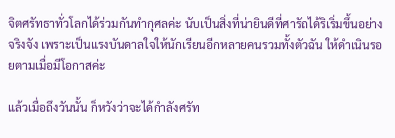จิตศรัทธาทั่วโลกได้ร่วมกันทำกุศลค่ะ นับเป็นสิ่งที่น่ายินดีที่ศารัถได้ริเริ่มขึ้นอย่างจริงจัง เพราะเป็นแรงบันดาลใจให้นักเรียนอีกหลายคนรวมทั้งตัวฉัน ให้ดำเนินรอยตามเมื่อมีโอกาสค่ะ

แล้วเมื่อถึงวันนั้น ก็หวังว่าจะได้กำลังศรัท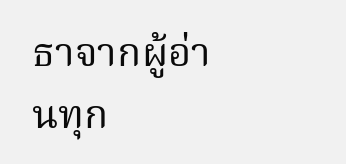ธาจากผู้อ่านทุก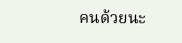คนด้วยนะ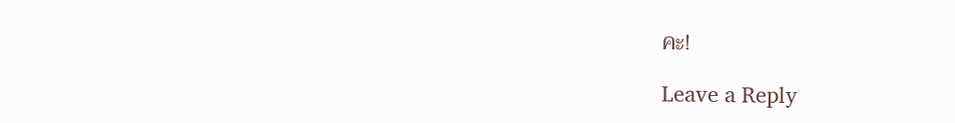คะ!

Leave a Reply